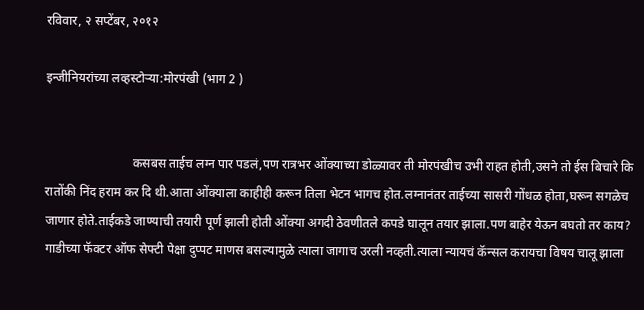रविवार, २ सप्टेंबर, २०१२

इन्जीनियरांच्या लव्हस्टोऱ्या:मोरपंखी (भाग 2 )


                            कसबस ताईच लग्न पार पडलं,पण रात्रभर ओंक्याच्या डोळ्यावर ती मोरपंखीच उभी राहत होती,उसने तो ईस बिचारे कि रातोंकी निंद हराम कर दि थी.आता ओंक्याला काहीही करून तिला भेटन भागच होत.लग्नानंतर ताईच्या सासरी गोंधळ होता,घरून सगळेच जाणार होते.ताईकडे जाण्याची तयारी पूर्ण झाली होती ओंक्या अगदी ठेवणीतले कपडे घालून तयार झाला.पण बाहेर येऊन बघतो तर काय? गाडीच्या फॅक्टर ऑफ सेफ्टी पेक्षा दुप्पट माणस बसल्यामुळे त्याला जागाच उरली नव्हती.त्याला न्यायचं कॅन्सल करायचा विषय चालू झाला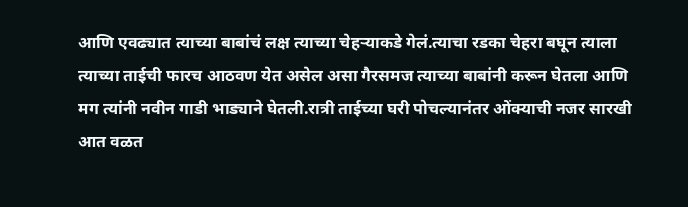आणि एवढ्यात त्याच्या बाबांचं लक्ष त्याच्या चेहऱ्याकडे गेलं.त्याचा रडका चेहरा बघून त्याला त्याच्या ताईची फारच आठवण येत असेल असा गैरसमज त्याच्या बाबांनी करून घेतला आणि मग त्यांनी नवीन गाडी भाड्याने घेतली.रात्री ताईच्या घरी पोचल्यानंतर ओंक्याची नजर सारखी आत वळत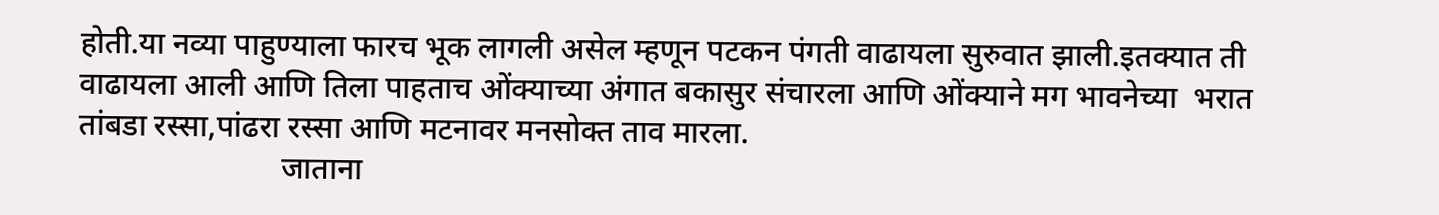होती.या नव्या पाहुण्याला फारच भूक लागली असेल म्हणून पटकन पंगती वाढायला सुरुवात झाली.इतक्यात ती वाढायला आली आणि तिला पाहताच ओंक्याच्या अंगात बकासुर संचारला आणि ओंक्याने मग भावनेच्या  भरात तांबडा रस्सा,पांढरा रस्सा आणि मटनावर मनसोक्त ताव मारला.
                          जाताना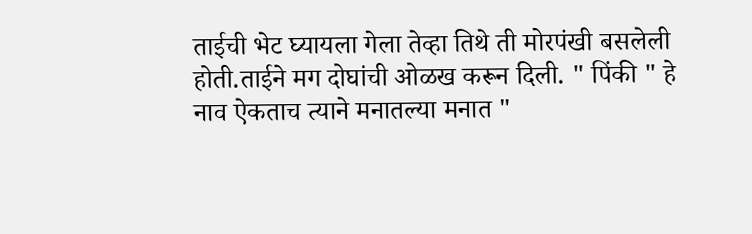ताईची भेट घ्यायला गेला तेव्हा तिथे ती मोरपंखी बसलेली होती.ताईने मग दोघांची ओळख करून दिली. " पिंकी " हे नाव ऐकताच त्याने मनातल्या मनात "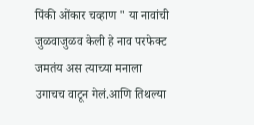पिंकी ओंकार चव्हाण " या नावांची जुळवाजुळव केली हे नाव परफेक्ट जमतंय अस त्याच्या मनाला उगाचच वाटून गेलं.आणि तिथल्या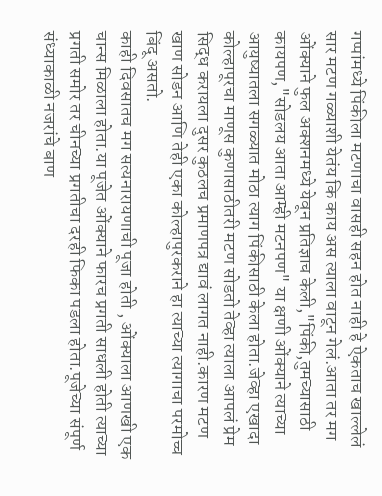गप्पांमध्ये पिंकीला मटणाचा वासही सहन होत नाही हे ऐकताच खाल्लेलं सार मटण गळ्याशी येतंय कि काय अस त्याला वाटून गेलं.आता तर मग ओंक्याने फुल अक्शनमध्ये येवून प्रतिज्ञाच केली,"पिंकी,तुमच्यासाठी कायपण,"सोडलय आता आम्ही मटनपण" या क्षणी ओंक्याने त्याच्या आयुष्यातला सगळ्यात मोठा त्याग पिंकीसाठी केला होता.जेव्हा एखादा कोल्हापूरचा माणूस कुणासाठीतरी मटण सोडतो तेव्हा त्याला आपलं प्रेम सिद्ध करायला दुसर कुठलच प्रमाणपत्र द्यावं लागत नाही.कारण मटण खाण सोडन आणि तेही एका कोल्हापुरकराने हा त्याच्या त्यागाचा परमोच्च बिंदू असतो.
काही दिवसातच मग सत्यनारायणाची पूजा होती , ओंक्याला आणखी एक चान्स मिळाला होता.या पूजेत ओंक्याने फारच प्रगती साधली होती त्याच्या प्रगती समोर तर चीनच्या प्रगतीचा दरही फिका पडला होता.पूजेच्या संपूर्ण संध्याकाळी नजरांचे बाण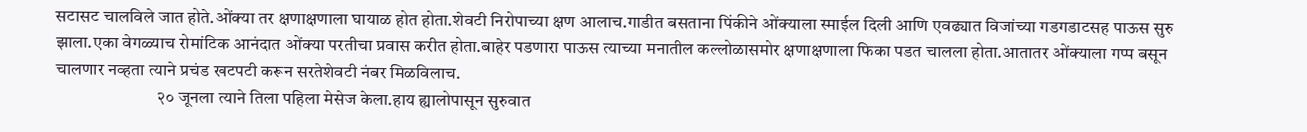सटासट चालविले जात होते.ओंक्या तर क्षणाक्षणाला घायाळ होत होता.शेवटी निरोपाच्या क्षण आलाच.गाडीत बसताना पिंकीने ओंक्याला स्माईल दिली आणि एवढ्यात विजांच्या गडगडाटसह पाऊस सुरु झाला.एका वेगळ्याच रोमांटिक आनंदात ओंक्या परतीचा प्रवास करीत होता.बाहेर पडणारा पाऊस त्याच्या मनातील कल्लोळासमोर क्षणाक्षणाला फिका पडत चालला होता.आतातर ओंक्याला गप्प बसून चालणार नव्हता त्याने प्रचंड खटपटी करून सरतेशेवटी नंबर मिळविलाच.
                             २० जूनला त्याने तिला पहिला मेसेज केला.हाय ह्यालोपासून सुरुवात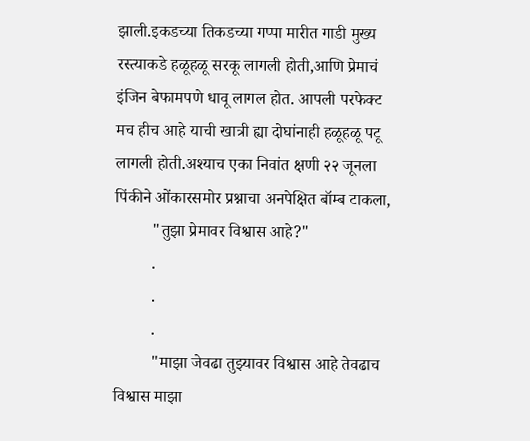झाली.इकडच्या तिकडच्या गप्पा मारीत गाडी मुख्य रस्त्याकडे हळूहळू सरकू लागली होती,आणि प्रेमाचं इंजिन बेफामपणे धावू लागल होत. आपली परफेक्ट मच हीच आहे याची खात्री ह्या दोघांनाही हळूहळू पटू लागली होती.अश्याच एका निवांत क्षणी २२ जूनला पिंकीने ओंकारसमोर प्रश्नाचा अनपेक्षित बॉम्ब टाकला,
         "तुझा प्रेमावर विश्वास आहे?"
         .
         .
         .
         "माझा जेवढा तुझ्यावर विश्वास आहे तेवढाच विश्वास माझा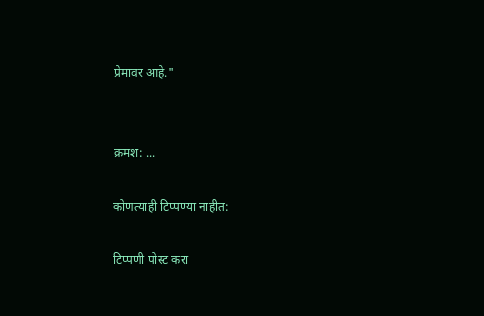प्रेमावर आहे."


क्रमश: ...

कोणत्याही टिप्पण्‍या नाहीत:

टिप्पणी पोस्ट करा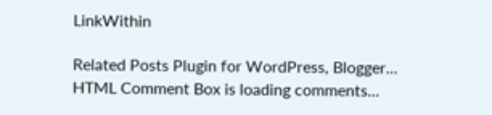LinkWithin

Related Posts Plugin for WordPress, Blogger...
HTML Comment Box is loading comments...